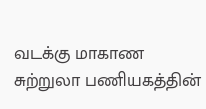வடக்கு மாகாண சுற்றுலா பணியகத்தின்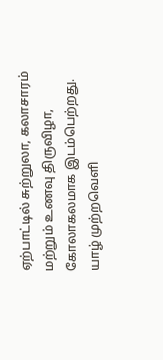ஏற்பாட்டில் சுற்றுலா, கலாசாரம் மற்றும் உணவு திருவிழா, கோலாகலமாக இடம்பெற்றது.
யாழ் முற்றவெளி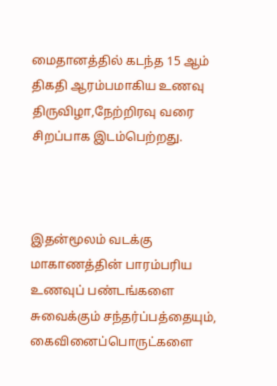மைதானத்தில் கடந்த 15 ஆம் திகதி ஆரம்பமாகிய உணவு திருவிழா,நேற்றிரவு வரை சிறப்பாக இடம்பெற்றது.



இதன்மூலம் வடக்கு மாகாணத்தின் பாரம்பரிய உணவுப் பண்டங்களை சுவைக்கும் சந்தர்ப்பத்தையும், கைவினைப்பொருட்களை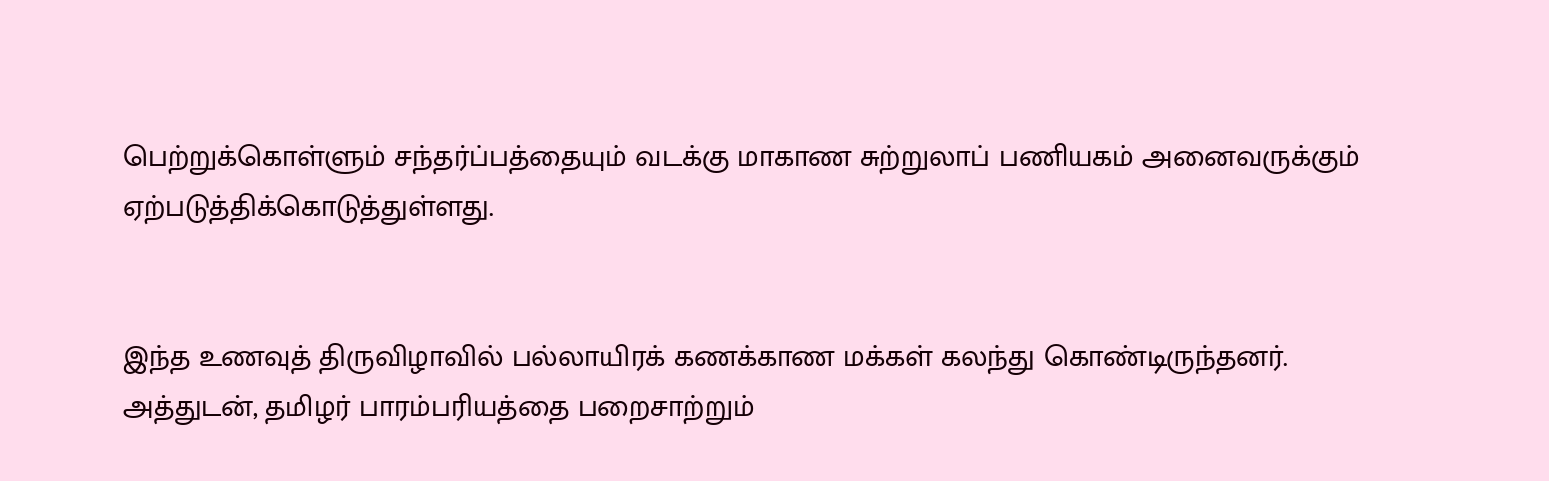பெற்றுக்கொள்ளும் சந்தர்ப்பத்தையும் வடக்கு மாகாண சுற்றுலாப் பணியகம் அனைவருக்கும் ஏற்படுத்திக்கொடுத்துள்ளது.


இந்த உணவுத் திருவிழாவில் பல்லாயிரக் கணக்காண மக்கள் கலந்து கொண்டிருந்தனர்.
அத்துடன், தமிழர் பாரம்பரியத்தை பறைசாற்றும்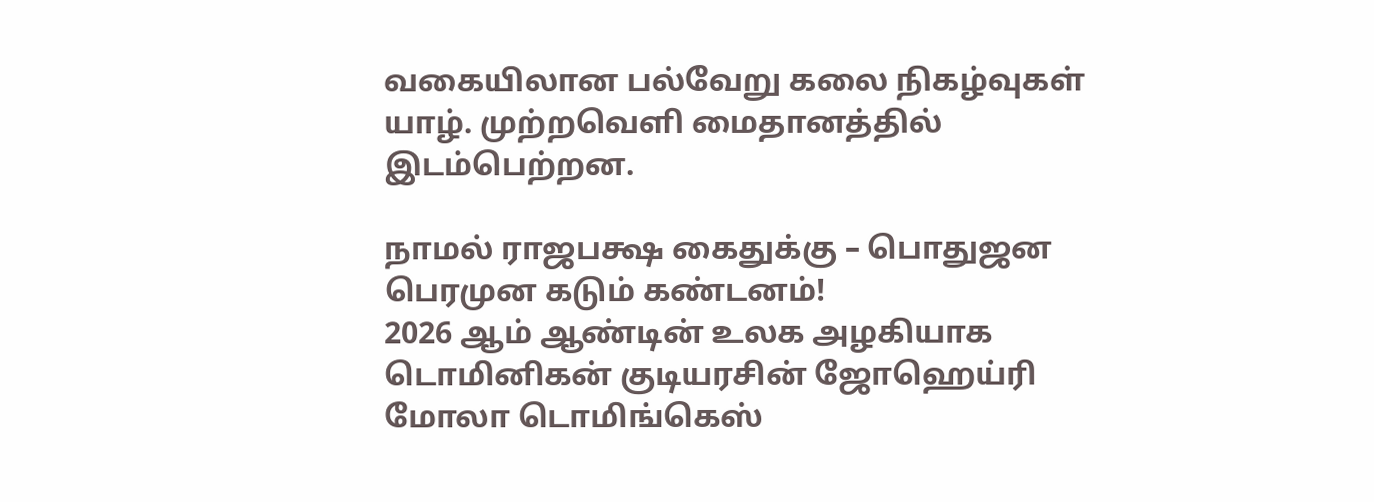வகையிலான பல்வேறு கலை நிகழ்வுகள் யாழ். முற்றவெளி மைதானத்தில் இடம்பெற்றன.

நாமல் ராஜபக்ஷ கைதுக்கு – பொதுஜன பெரமுன கடும் கண்டனம்!
2026 ஆம் ஆண்டின் உலக அழகியாக டொமினிகன் குடியரசின் ஜோஹெய்ரி மோலா டொமிங்கெஸ்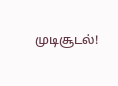முடிசூடல்!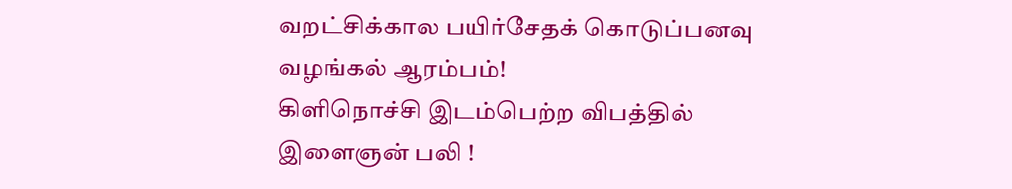வறட்சிக்கால பயிர்சேதக் கொடுப்பனவு வழங்கல் ஆரம்பம்!
கிளிநொச்சி இடம்பெற்ற விபத்தில் இளைஞன் பலி !